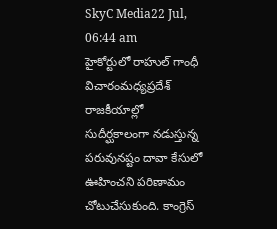SkyC Media22 Jul, 06:44 am
హైకోర్టులో రాహుల్ గాంధీ విచారంమధ్యప్రదేశ్ రాజకీయాల్లో సుదీర్ఘకాలంగా నడుస్తున్న పరువునష్టం దావా కేసులో ఊహించని పరిణామం చోటుచేసుకుంది. కాంగ్రెస్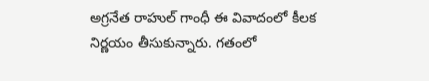అగ్రనేత రాహుల్ గాంధీ ఈ వివాదంలో కీలక నిర్ణయం తీసుకున్నారు. గతంలో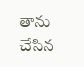తాను చేసిన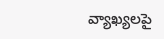వ్యాఖ్యలపై